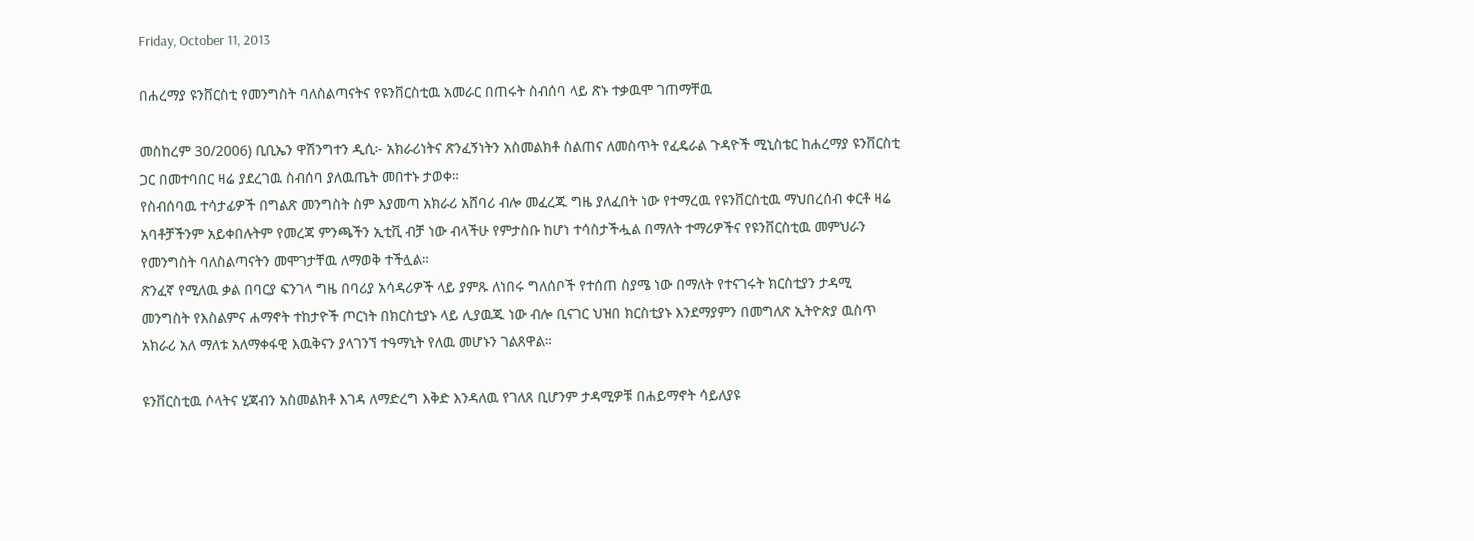Friday, October 11, 2013

በሐረማያ ዩንቨርስቲ የመንግስት ባለስልጣናትና የዩንቨርስቲዉ አመራር በጠሩት ስብሰባ ላይ ጽኑ ተቃዉሞ ገጠማቸዉ

መስከረም 30/2006) ቢቢኤን ዋሽንግተን ዲሲ፦ አክራሪነትና ጽንፈኝነትን አስመልክቶ ስልጠና ለመስጥት የፈዴራል ጉዳዮች ሚኒስቴር ከሐረማያ ዩንቨርስቲ ጋር በመተባበር ዛሬ ያደረገዉ ስብሰባ ያለዉጤት መበተኑ ታወቀ።
የስብሰባዉ ተሳታፊዎች በግልጽ መንግስት ስም እያመጣ አክራሪ አሸባሪ ብሎ መፈረጁ ግዜ ያለፈበት ነው የተማረዉ የዩንቨርስቲዉ ማህበረሰብ ቀርቶ ዛሬ አባቶቻችንም አይቀበሉትም የመረጃ ምንጫችን ኢቲቪ ብቻ ነው ብላችሁ የምታስቡ ከሆነ ተሳስታችሗል በማለት ተማሪዎችና የዩንቨርስቲዉ መምህራን የመንግስት ባለስልጣናትን መሞገታቸዉ ለማወቅ ተችሏል።
ጽንፈኛ የሚለዉ ቃል በባርያ ፍንገላ ግዜ በባሪያ አሳዳሪዎች ላይ ያምጹ ለነበሩ ግለሰቦች የተሰጠ ስያሜ ነው በማለት የተናገሩት ክርስቲያን ታዳሚ መንግስት የእስልምና ሐማኖት ተከታዮች ጦርነት በክርስቲያኑ ላይ ሊያዉጁ ነው ብሎ ቢናገር ህዝበ ክርስቲያኑ እንደማያምን በመግለጽ ኢትዮጵያ ዉስጥ አክራሪ አለ ማለቱ አለማቀፋዊ እዉቅናን ያላገንኘ ተዓማኒት የለዉ መሆኑን ገልጸዋል።

ዩንቨርስቲዉ ሶላትና ሂጃብን አስመልክቶ እገዳ ለማድረግ እቅድ እንዳለዉ የገለጸ ቢሆንም ታዳሚዎቹ በሐይማኖት ሳይለያዩ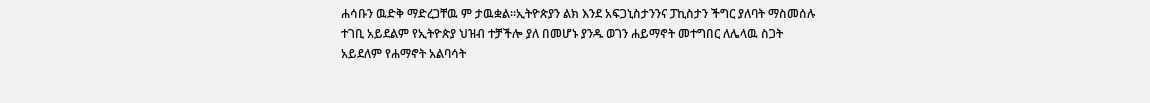ሐሳቡን ዉድቅ ማድረጋቸዉ ም ታዉቋል።ኢትዮጵያን ልክ እንደ አፍጋኒስታንንና ፓኪስታን ችግር ያለባት ማስመሰሉ ተገቢ አይደልም የኢትዮጵያ ህዝብ ተቻችሎ ያለ በመሆኑ ያንዱ ወገን ሐይማኖት መተግበር ለሌላዉ ስጋት አይደለም የሐማኖት አልባሳት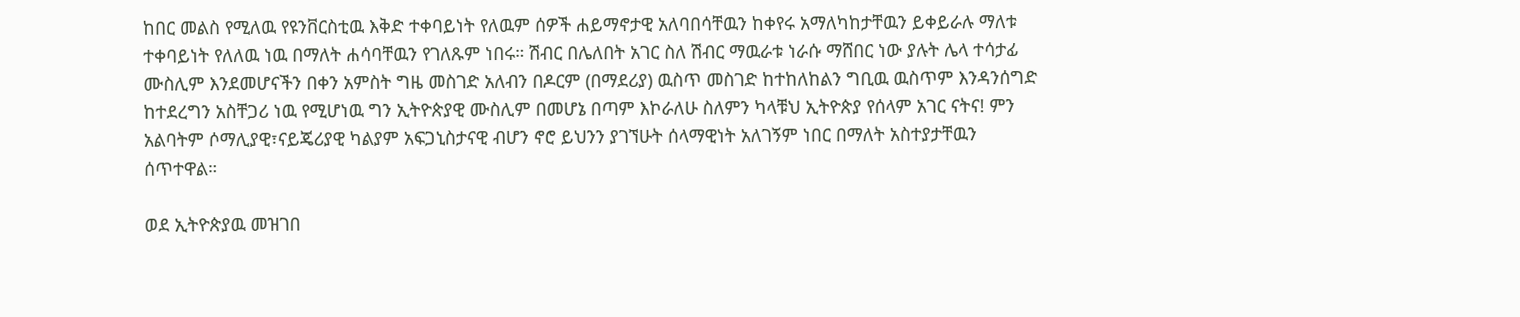ከበር መልስ የሚለዉ የዩንቨርስቲዉ እቅድ ተቀባይነት የለዉም ሰዎች ሐይማኖታዊ አለባበሳቸዉን ከቀየሩ አማለካከታቸዉን ይቀይራሉ ማለቱ ተቀባይነት የለለዉ ነዉ በማለት ሐሳባቸዉን የገለጹም ነበሩ። ሽብር በሌለበት አገር ስለ ሽብር ማዉራቱ ነራሱ ማሸበር ነው ያሉት ሌላ ተሳታፊ ሙስሊም እንደመሆናችን በቀን አምስት ግዜ መስገድ አለብን በዶርም (በማደሪያ) ዉስጥ መስገድ ከተከለከልን ግቢዉ ዉስጥም እንዳንሰግድ ከተደረግን አስቸጋሪ ነዉ የሚሆነዉ ግን ኢትዮጵያዊ ሙስሊም በመሆኔ በጣም እኮራለሁ ስለምን ካላቹህ ኢትዮጵያ የሰላም አገር ናትና! ምን አልባትም ሶማሊያዊ፣ናይጄሪያዊ ካልያም አፍጋኒስታናዊ ብሆን ኖሮ ይህንን ያገኘሁት ሰላማዊነት አለገኝም ነበር በማለት አስተያታቸዉን ሰጥተዋል።

ወደ ኢትዮጵያዉ መዝገበ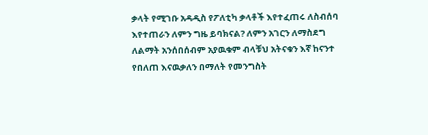ቃላት የሚገቡ አዳዲስ የፖለቲካ ቃላቶች እየተፈጠሩ ለስብሰባ እየተጠራን ለምን ግዜ ይባክናል? ለምን አገርን ለማስደግ ለልማት አንሰበሰብም አያዉቁም ብላቹህ አትናቁን እኛ ከናንተ የበለጠ እናዉቃለን በማለት የመንግስት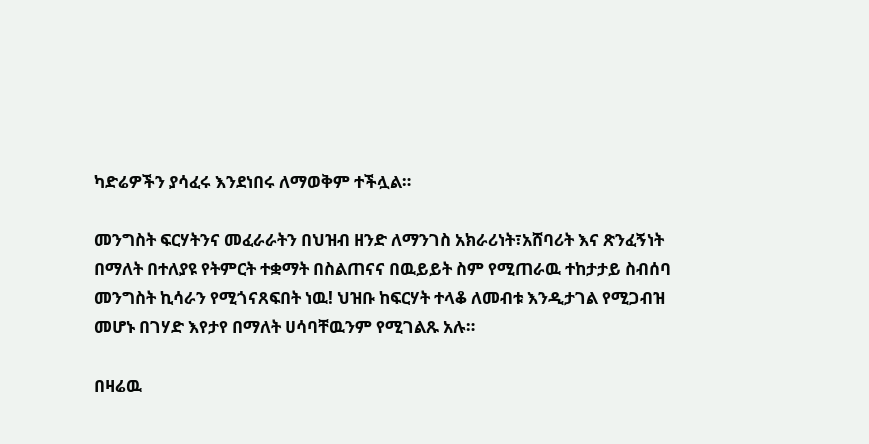ካድሬዎችን ያሳፈሩ እንደነበሩ ለማወቅም ተችሏል።

መንግስት ፍርሃትንና መፈራራትን በህዝብ ዘንድ ለማንገስ አክራሪነት፣አሸባሪት እና ጽንፈኝነት በማለት በተለያዩ የትምርት ተቋማት በስልጠናና በዉይይት ስም የሚጠራዉ ተከታታይ ስብሰባ መንግስት ኪሳራን የሚጎናጸፍበት ነዉ! ህዝቡ ከፍርሃት ተላቆ ለመብቱ እንዲታገል የሚጋብዝ መሆኑ በገሃድ እየታየ በማለት ሀሳባቸዉንም የሚገልጹ አሉ።

በዛሬዉ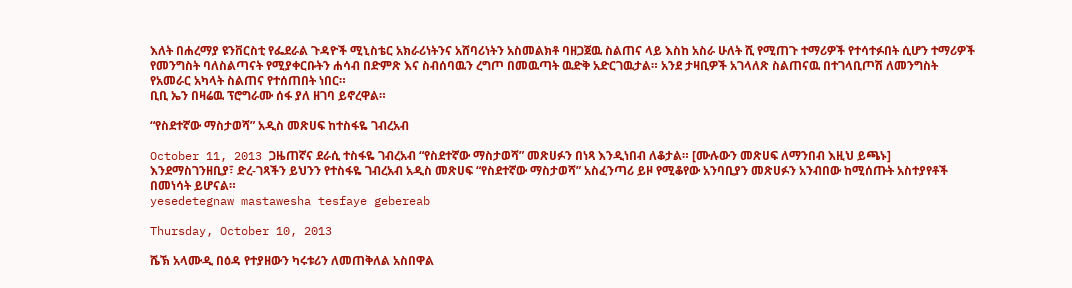እለት በሐረማያ ዩንቨርስቲ የፌደራል ጉዳዮች ሚኒስቴር አክራሪነትንና አሸባሪነትን አስመልክቶ ባዘጋጀዉ ስልጠና ላይ እስከ አስራ ሁለት ሺ የሚጠጉ ተማሪዎች የተሳተፉበት ሲሆን ተማሪዎች የመንግስት ባለስልጣናት የሚያቀርቡትን ሐሳብ በድምጽ እና ስብሰባዉን ረግጦ በመዉጣት ዉድቅ አድርገዉታል። አንደ ታዛቢዎች አገላለጽ ስልጠናዉ በተገላቢጦሽ ለመንግስት የአመራር አካላት ስልጠና የተሰጠበት ነበር።
ቢቢ ኤን በዛሬዉ ፕሮግራሙ ሰፋ ያለ ዘገባ ይኖረዋል።

“የስደተኛው ማስታወሻ” አዲስ መጽሀፍ ከተስፋዬ ገብረአብ

October 11, 2013 ጋዜጠኛና ደራሲ ተስፋዬ ገብረአብ “የስደተኛው ማስታወሻ” መጽሀፉን በነጻ እንዲነበብ ለቆታል። [ሙሉውን መጽሀፍ ለማንበብ እዚህ ይጫኑ]
እንደማስገንዘቢያ፣ ድረ-ገጻችን ይህንን የተስፋዬ ገብረአብ አዲስ መጽሀፍ “የስደተኛው ማስታወሻ” አስፈንጣሪ ይዞ የሚቆየው አንባቢያን መጽሀፉን አንብበው ከሚሰጡት አስተያየቶች በመነሳት ይሆናል።
yesedetegnaw mastawesha tesfaye gebereab

Thursday, October 10, 2013

ሼኽ አላሙዲ በዕዳ የተያዘውን ካሩቱሪን ለመጠቅለል አስበዋል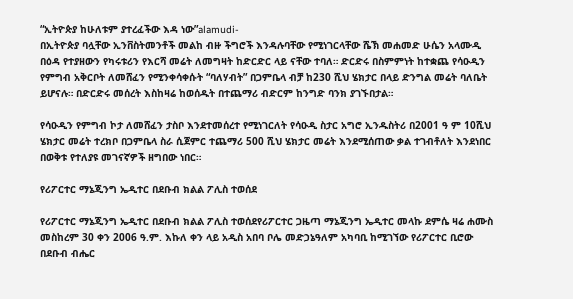“ኢትዮጵያ ከሁለቱም ያተረፈችው እዳ ነው”alamudi-
በኢትዮጵያ ባሏቸው ኢንቨስትመንቶች መልከ ብዙ ችግሮች እንዳሉባቸው የሚነገርላቸው ሼኽ መሐመድ ሁሴን አላሙዲ በዕዳ የተያዘውን የካሩቱሪን የእርሻ መሬት ለመግዛት ከድርድር ላይ ናቸው ተባለ። ድርድሩ በስምምነት ከተቋጨ የሳዑዲን የምግብ አቅርቦት ለመሸፈን የሚንቀሳቀሱት “ባለሃብት” በጋምቤላ ብቻ ከ230 ሺህ ሄክታር በላይ ድንግል መሬት ባለቤት ይሆናሉ። በድርድሩ መሰረት እስከዛሬ ከወሰዱት በተጨማሪ ብድርም ከንግድ ባንክ ያገኙበታል።

የሳዑዲን የምግብ ኮታ ለመሸፈን ታስቦ እንደተመሰረተ የሚነገርለት የሳዑዲ ስታር አግሮ ኢንዱስትሪ በ2001 ዓ ም 10ሺህ ሄክታር መሬት ተረክቦ በጋምቤላ ስራ ሲጀምር ተጨማሪ 500 ሺህ ሄክታር መሬት እንደሚሰጠው ቃል ተገብቶለት እንደነበር በወቅቱ የተለያዩ መገናኛዎች ዘግበው ነበር።

የሪፖርተር ማኔጂንግ ኤዲተር በደቡብ ክልል ፖሊስ ተወሰደ

የሪፖርተር ማኔጂንግ ኤዲተር በደቡብ ክልል ፖሊስ ተወሰደየሪፖርተር ጋዜጣ ማኔጂንግ ኤዲተር መላኩ ደምሴ ዛሬ ሐሙስ መስከረም 30 ቀን 2006 ዓ.ም. እኩለ ቀን ላይ አዲስ አበባ ቦሌ መድኃኔዓለም አካባቢ ከሚገኘው የሪፖርተር ቢሮው በደቡብ ብሔር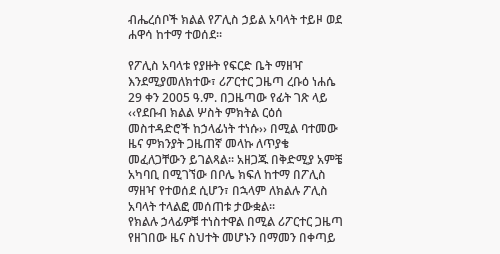ብሔረሰቦች ክልል የፖሊስ ኃይል አባላት ተይዞ ወደ ሐዋሳ ከተማ ተወሰደ፡፡

የፖሊስ አባላቱ የያዙት የፍርድ ቤት ማዘዣ እንደሚያመለክተው፣ ሪፖርተር ጋዜጣ ረቡዕ ነሐሴ 29 ቀን 2005 ዓ.ም. በጋዜጣው የፊት ገጽ ላይ ‹‹የደቡብ ክልል ሦስት ምክትል ርዕሰ መስተዳድሮች ከኃላፊነት ተነሱ›› በሚል ባተመው ዜና ምክንያት ጋዜጠኛ መላኩ ለጥያቄ መፈለጋቸውን ይገልጻል፡፡ አዘጋጁ በቅድሚያ አምቼ አካባቢ በሚገኘው በቦሌ ክፍለ ከተማ በፖሊስ ማዘዣ የተወሰደ ሲሆን፣ በኋላም ለክልሉ ፖሊስ አባላት ተላልፎ መሰጠቱ ታውቋል፡፡
የክልሉ ኃላፊዎቹ ተነስተዋል በሚል ሪፖርተር ጋዜጣ የዘገበው ዜና ስህተት መሆኑን በማመን በቀጣይ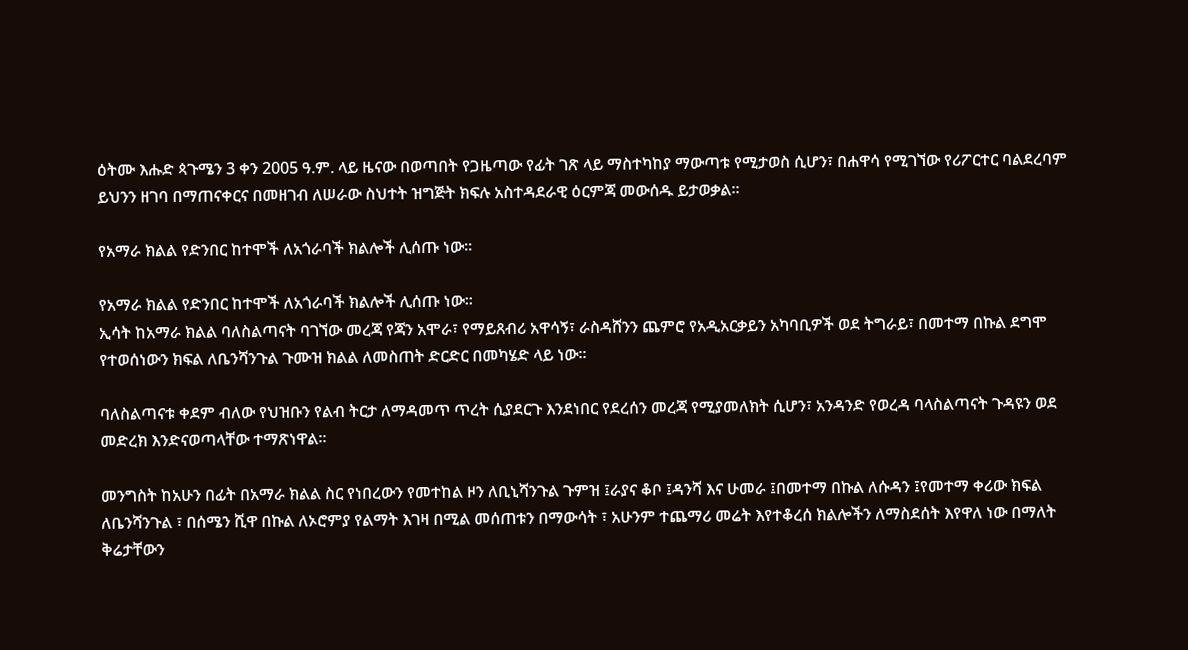ዕትሙ እሑድ ጳጉሜን 3 ቀን 2005 ዓ.ም. ላይ ዜናው በወጣበት የጋዜጣው የፊት ገጽ ላይ ማስተካከያ ማውጣቱ የሚታወስ ሲሆን፣ በሐዋሳ የሚገኘው የሪፖርተር ባልደረባም ይህንን ዘገባ በማጠናቀርና በመዘገብ ለሠራው ስህተት ዝግጅት ክፍሉ አስተዳደራዊ ዕርምጃ መውሰዱ ይታወቃል፡፡

የአማራ ክልል የድንበር ከተሞች ለአጎራባች ክልሎች ሊሰጡ ነው፡፡

የአማራ ክልል የድንበር ከተሞች ለአጎራባች ክልሎች ሊሰጡ ነው፡፡
ኢሳት ከአማራ ክልል ባለስልጣናት ባገኘው መረጃ የጃን አሞራ፣ የማይጸብሪ አዋሳኝ፣ ራስዳሸንን ጨምሮ የአዲአርቃይን አካባቢዎች ወደ ትግራይ፣ በመተማ በኩል ደግሞ የተወሰነውን ክፍል ለቤንሻንጉል ጉሙዝ ክልል ለመስጠት ድርድር በመካሄድ ላይ ነው።

ባለስልጣናቱ ቀደም ብለው የህዝቡን የልብ ትርታ ለማዳመጥ ጥረት ሲያደርጉ እንደነበር የደረሰን መረጃ የሚያመለክት ሲሆን፣ አንዳንድ የወረዳ ባላስልጣናት ጉዳዩን ወደ መድረክ እንድናወጣላቸው ተማጽነዋል።

መንግስት ከአሁን በፊት በአማራ ክልል ስር የነበረውን የመተከል ዞን ለቢኒሻንጉል ጉምዝ ፤ራያና ቆቦ ፤ዳንሻ እና ሁመራ ፤በመተማ በኩል ለሱዳን ፤የመተማ ቀሪው ክፍል ለቤንሻንጉል ፣ በሰሜን ሺዋ በኩል ለኦሮምያ የልማት እገዛ በሚል መሰጠቱን በማውሳት ፣ አሁንም ተጨማሪ መሬት እየተቆረሰ ክልሎችን ለማስደሰት እየዋለ ነው በማለት ቅሬታቸውን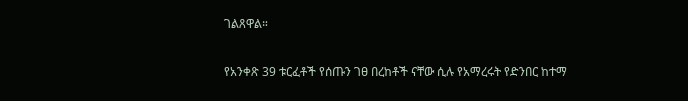ገልጸዋል።

የአንቀጽ 39 ቱርፈቶች የሰጡን ገፀ በረከቶች ናቸው ሲሉ የአማረሩት የድንበር ከተማ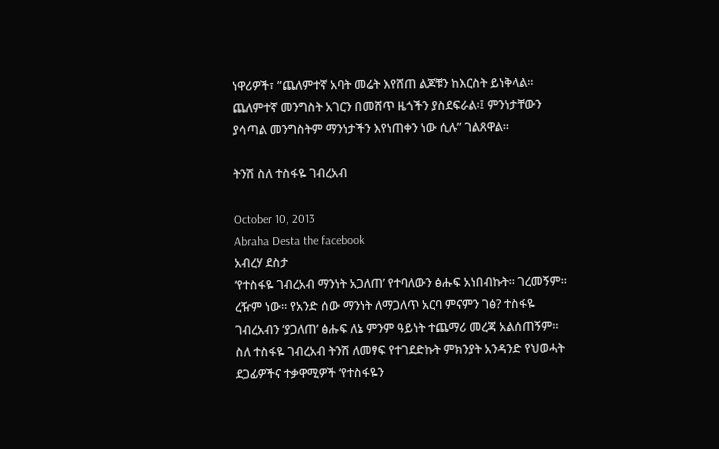ነዋሪዎች፣ ”ጨለምተኛ አባት መሬት እየሸጠ ልጆቹን ከእርስት ይነቅላል፡፡ ጨለምተኛ መንግስት አገርን በመሸጥ ዜጎችን ያስደፍራል፡፤ ምንነታቸውን ያሳጣል መንግስትም ማንነታችን እየነጠቀን ነው ሲሉ” ገልጸዋል።

ትንሽ ስለ ተስፋዬ ገብረአብ

October 10, 2013
Abraha Desta the facebook
አብረሃ ደስታ
‘የተስፋዬ ገብረአብ ማንነት አጋለጠ’ የተባለውን ፅሑፍ አነበብኩት። ገረመኝም። ረዥም ነው። የአንድ ሰው ማንነት ለማጋለጥ አርባ ምናምን ገፅ? ተስፋዬ ገብረአብን ‘ያጋለጠ’ ፅሑፍ ለኔ ምንም ዓይነት ተጨማሪ መረጃ አልሰጠኝም።
ስለ ተስፋዬ ገብረአብ ትንሽ ለመፃፍ የተገደድኩት ምክንያት አንዳንድ የህወሓት ደጋፊዎችና ተቃዋሚዎች ‘የተስፋዬን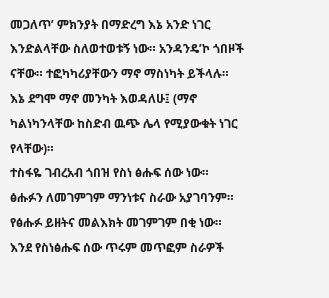መጋለጥ’ ምክንያት በማድረግ እኔ አንድ ነገር እንድልላቸው ስለወተወቱኝ ነው። አንዳንዴ’ኮ ጎበዞች ናቸው። ተፎካካሪያቸውን ማኖ ማስነካት ይችላሉ። እኔ ደግሞ ማኖ መንካት እወዳለሁ፤ (ማኖ ካልነካንላቸው ከስድብ ዉጭ ሌላ የሚያውቁት ነገር የላቸው)።
ተስፋዬ ገብረአብ ጎበዝ የስነ ፅሑፍ ሰው ነው። ፅሑፉን ለመገምገም ማንነቱና ስራው አያገባንም። የፅሑፉ ይዘትና መልእክት መገምገም በቂ ነው። እንደ የስነፅሑፍ ሰው ጥሩም መጥፎም ስራዎች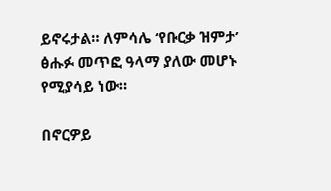ይኖሩታል። ለምሳሌ ‘የቡርቃ ዝምታ’ ፅሑፉ መጥፎ ዓላማ ያለው መሆኑ የሚያሳይ ነው።

በኖርዎይ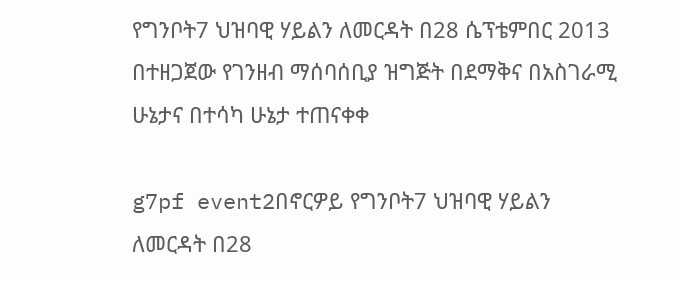የግንቦት7 ህዝባዊ ሃይልን ለመርዳት በ28 ሴፕቴምበር 2013 በተዘጋጀው የገንዘብ ማሰባሰቢያ ዝግጅት በደማቅና በአስገራሚ ሁኔታና በተሳካ ሁኔታ ተጠናቀቀ

g7pf event2በኖርዎይ የግንቦት7 ህዝባዊ ሃይልን ለመርዳት በ28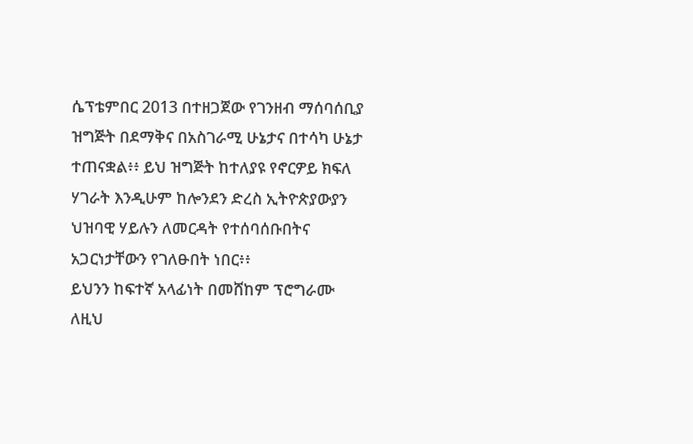ሴፕቴምበር 2013 በተዘጋጀው የገንዘብ ማሰባሰቢያ ዝግጅት በደማቅና በአስገራሚ ሁኔታና በተሳካ ሁኔታ ተጠናቋል፥፥ ይህ ዝግጅት ከተለያዩ የኖርዎይ ክፍለ ሃገራት እንዲሁም ከሎንደን ድረስ ኢትዮጵያውያን ህዝባዊ ሃይሉን ለመርዳት የተሰባሰቡበትና አጋርነታቸውን የገለፁበት ነበር፥፥
ይህንን ከፍተኛ አላፊነት በመሸከም ፕሮግራሙ ለዚህ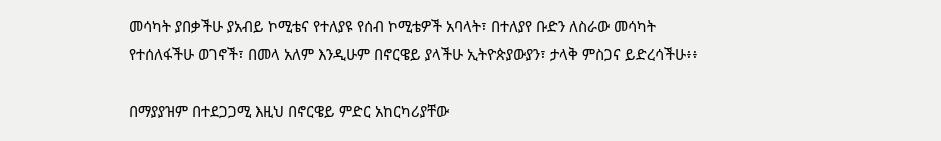መሳካት ያበቃችሁ ያአብይ ኮሚቴና የተለያዩ የሰብ ኮሚቴዎች አባላት፣ በተለያየ ቡድን ለስራው መሳካት የተሰለፋችሁ ወገኖች፣ በመላ አለም እንዲሁም በኖርዌይ ያላችሁ ኢትዮጵያውያን፣ ታላቅ ምስጋና ይድረሳችሁ፥፥

በማያያዝም በተደጋጋሚ እዚህ በኖርዌይ ምድር አከርካሪያቸው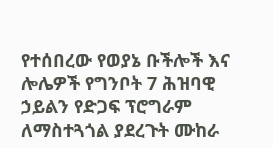የተሰበረው የወያኔ ቡችሎች እና ሎሌዎች የግንቦት 7 ሕዝባዊ ኃይልን የድጋፍ ፕሮግራም ለማስተጓጎል ያደረጉት ሙከራ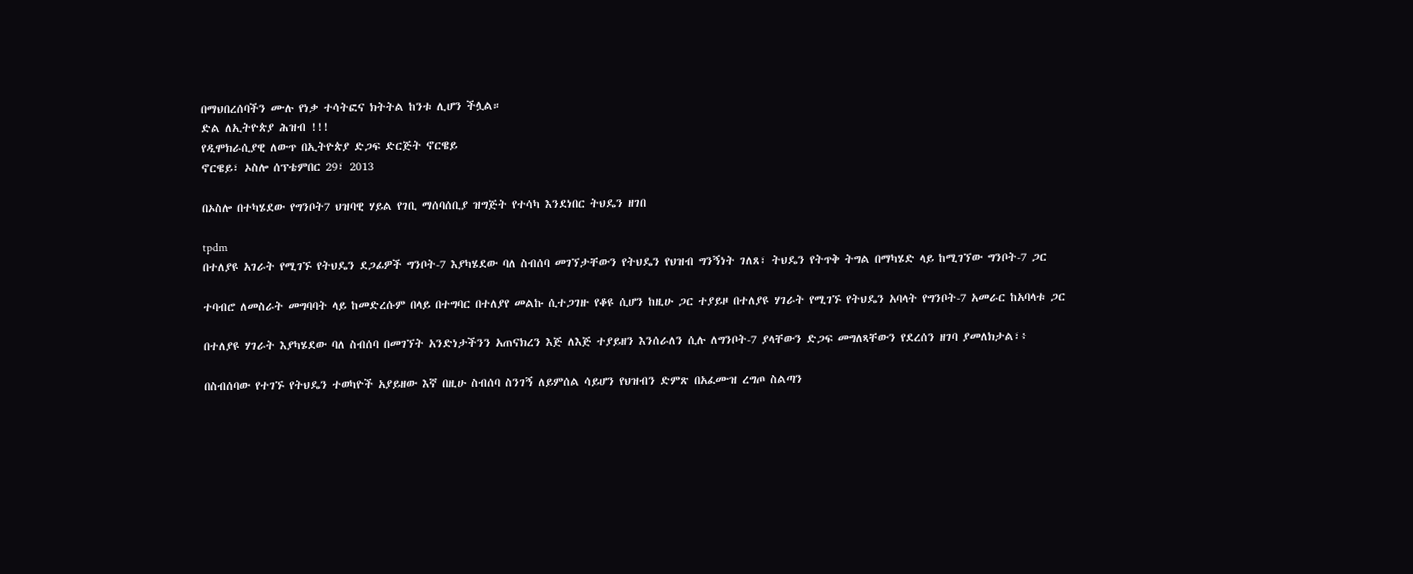በማህበረሰባችን ሙሉ የነቃ ተሳትፎና ክትትል ከንቱ ሊሆን ችሏል።
ድል ለኢትዮጵያ ሕዝብ !!!
የዲሞክራሲያዊ ለውጥ በኢትዮጵያ ድጋፍ ድርጅት ኖርዌይ
ኖርዌይ፣ ኦስሎ ሰፕቴምበር 29፣ 2013

በኦስሎ በተካሄደው የግንቦት7 ህዝባዊ ሃይል የገቢ ማሰባሰቢያ ዝግጅት የተሳካ እንደነበር ትህዴን ዘገበ

tpdm
በተለያዩ አገራት የሚገኙ የትህዴን ደጋፊዎች ግንቦት-7 እያካሄደው ባለ ስብሰባ መገኘታቸውን የትህዴን የህዝብ ግንኝነት ገለጸ፣ ትህዴን የትጥቅ ትግል በማካሄድ ላይ ከሚገኘው ግንቦት-7 ጋር

ተባብሮ ለመስራት መግባባት ላይ ከመድረሱም በላይ በተግባር በተለያየ መልኩ ሲተጋገዙ የቆዩ ሲሆን ከዚሁ ጋር ተያይዞ በተለያዩ ሃገራት የሚገኙ የትህዴን አባላት የግንቦት-7 አመራር ከአባላቱ ጋር

በተለያዩ ሃገራት እያካሄደው ባለ ስብሰባ በመገኘት አንድነታችንን አጠናክረን እጅ ለእጅ ተያይዘን እንሰራለን ሲሉ ለግንቦት-7 ያላቸውን ድጋፍ መግለጻቸውን የደረሰን ዘገባ ያመለክታል፣፥

በስብሰባው የተገኙ የትህዴን ተወካዮች አያይዘው እኛ በዚሁ ስብሰባ ስንገኝ ለይምሰል ሳይሆን የህዝብን ድምጽ በአፈሙዝ ረግጦ ስልጣን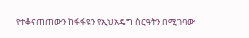የተቆናጠጠውን ከፋፋዩን የኢህአዴግ ስርዓትን በሚገባው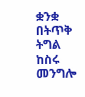ቋንቋ
በትጥቅ ትግል ከስሩ መንግሎ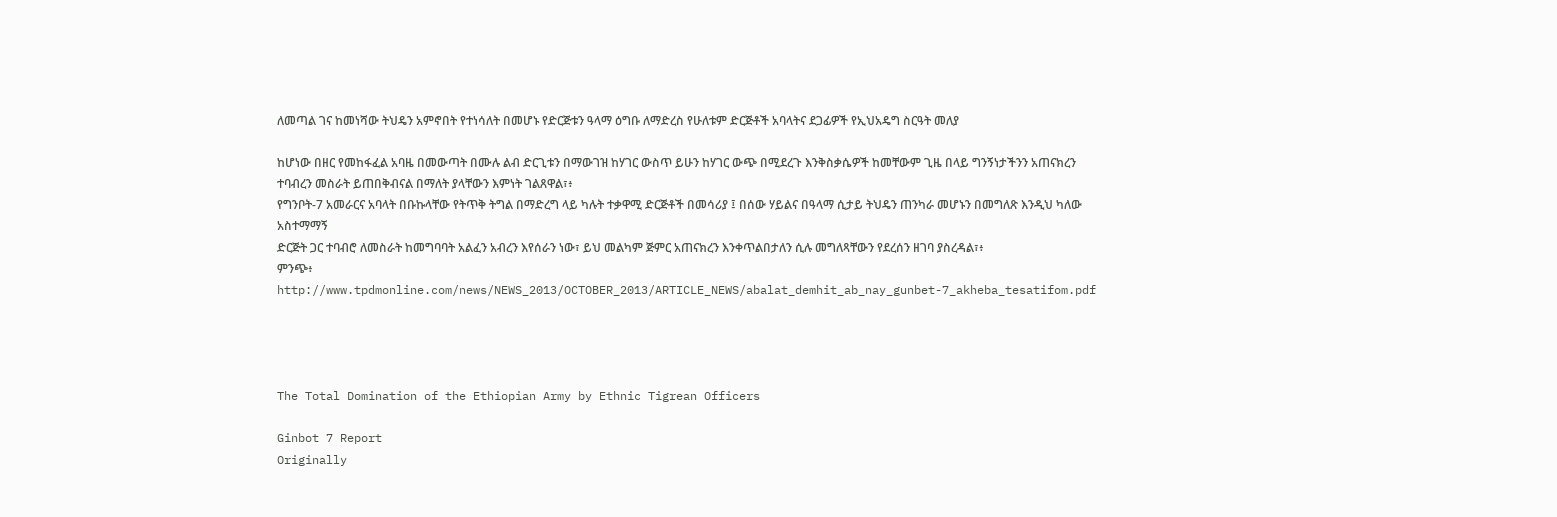ለመጣል ገና ከመነሻው ትህዴን አምኖበት የተነሳለት በመሆኑ የድርጅቱን ዓላማ ዕግቡ ለማድረስ የሁለቱም ድርጅቶች አባላትና ደጋፊዎች የኢህአዴግ ስርዓት መለያ

ከሆነው በዘር የመከፋፈል አባዜ በመውጣት በሙሉ ልብ ድርጊቱን በማውገዝ ከሃገር ውስጥ ይሁን ከሃገር ውጭ በሚደረጉ እንቅስቃሴዎች ከመቸውም ጊዜ በላይ ግንኝነታችንን አጠናክረን ተባብረን መስራት ይጠበቅብናል በማለት ያላቸውን እምነት ገልጸዋል፣፥
የግንቦት-7 አመራርና አባላት በቡኩላቸው የትጥቅ ትግል በማድረግ ላይ ካሉት ተቃዋሚ ድርጅቶች በመሳሪያ ፤ በሰው ሃይልና በዓላማ ሲታይ ትህዴን ጠንካራ መሆኑን በመግለጽ እንዲህ ካለው አስተማማኝ
ድርጅት ጋር ተባብሮ ለመስራት ከመግባባት አልፈን አብረን እየሰራን ነው፣ ይህ መልካም ጅምር አጠናክረን እንቀጥልበታለን ሲሉ መግለጻቸውን የደረሰን ዘገባ ያስረዳል፣፥
ምንጭ፥ http://www.tpdmonline.com/news/NEWS_2013/OCTOBER_2013/ARTICLE_NEWS/abalat_demhit_ab_nay_gunbet-7_akheba_tesatifom.pdf




The Total Domination of the Ethiopian Army by Ethnic Tigrean Officers

Ginbot 7 Report
Originally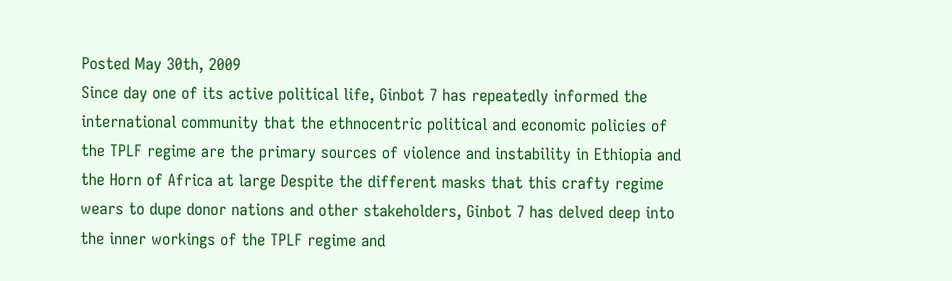Posted May 30th, 2009
Since day one of its active political life, Ginbot 7 has repeatedly informed the international community that the ethnocentric political and economic policies of the TPLF regime are the primary sources of violence and instability in Ethiopia and the Horn of Africa at large Despite the different masks that this crafty regime wears to dupe donor nations and other stakeholders, Ginbot 7 has delved deep into the inner workings of the TPLF regime and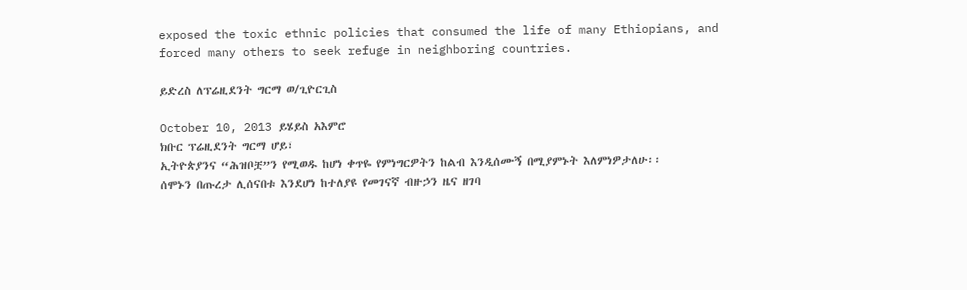exposed the toxic ethnic policies that consumed the life of many Ethiopians, and forced many others to seek refuge in neighboring countries.

ይድረስ ለፕሬዚደንት ግርማ ወ/ጊዮርጊስ

October 10, 2013 ይሄይስ አእምሮ
ክቡር ፕሬዚደንት ግርማ ሆይ፣
ኢትዮጵያንና “ሕዝቦቿ”ን የሚወዱ ከሆነ ቀጥዬ የምነግርዎትን ከልብ እንዲሰሙኝ በሚያምኑት እለምነዎታለሁ፡፡
ሰሞኑን በጡረታ ሊሰናበቱ እንደሆነ ከተለያዩ የመገናኛ ብዙኃን ዜና ዘገባ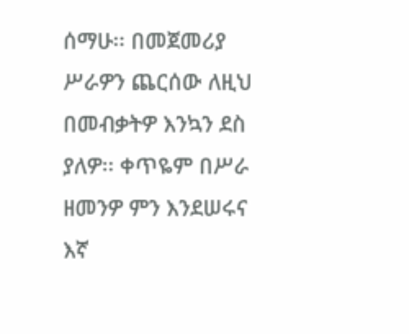ሰማሁ፡፡ በመጀመሪያ ሥራዎን ጨርሰው ለዚህ በመብቃትዎ እንኳን ደስ ያለዎ፡፡ ቀጥዬም በሥራ ዘመንዎ ምን እንደሠሩና እኛ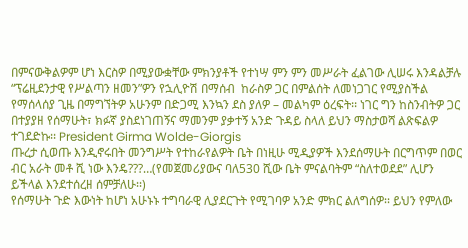በምናውቅልዎም ሆነ እርስዎ በሚያውቋቸው ምክንያቶች የተነሣ ምን ምን መሥራት ፈልገው ሊሠሩ እንዳልቻሉ “ፕሬዚደንታዊ የሥልጣን ዘመን”ዎን የኋሊዮሽ በማሰብ  ከራስዎ ጋር በምልሰት ለመነጋገር የሚያስችል የማሰላሰያ ጊዜ በማግኘትዎ አሁንም በድጋሚ እንኳን ደስ ያለዎ – መልካም ዕረፍት፡፡ ነገር ግን ከስንብትዎ ጋር በተያያዘ የሰማሁት፣ ክፉኛ ያስደነገጠኝና ማመንም ያቃተኝ አንድ ጉዳይ ስላለ ይህን ማስታወሻ ልጽፍልዎ ተገደድኩ፡፡ President Girma Wolde-Giorgis
ጡረታ ሲወጡ እንዲኖሩበት መንግሥት የተከራየልዎት ቤት በነዚሁ ሚዲያዎች እንደሰማሁት በርግጥም በወር ብር አራት መቶ ሺ ነው እንዴ???…(የመጀመሪያውና ባለ530 ሺው ቤት ምናልባትም “ስለተወደደ” ሊሆን ይችላል እንደተሰረዘ ሰምቻለሁ፡፡)
የሰማሁት ጉድ እውነት ከሆነ አሁኑኑ ተግባራዊ ሊያደርጉት የሚገባዎ አንድ ምክር ልለግሰዎ፡፡ ይህን የምለው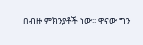በብዙ ምክንያቶች ነው፡፡ ዋናው ግን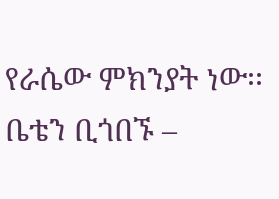የራሴው ምክንያት ነው፡፡ ቤቴን ቢጎበኙ –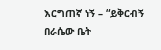እርግጠኛ ነኝ – “ይቅርብኝ በራሴው ቤት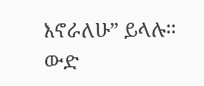እኖራለሁ” ይላሉ፡፡
ውድ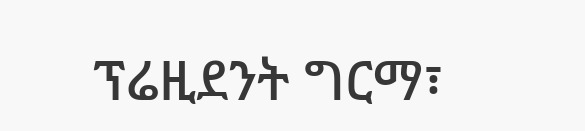ፕሬዚደንት ግርማ፣